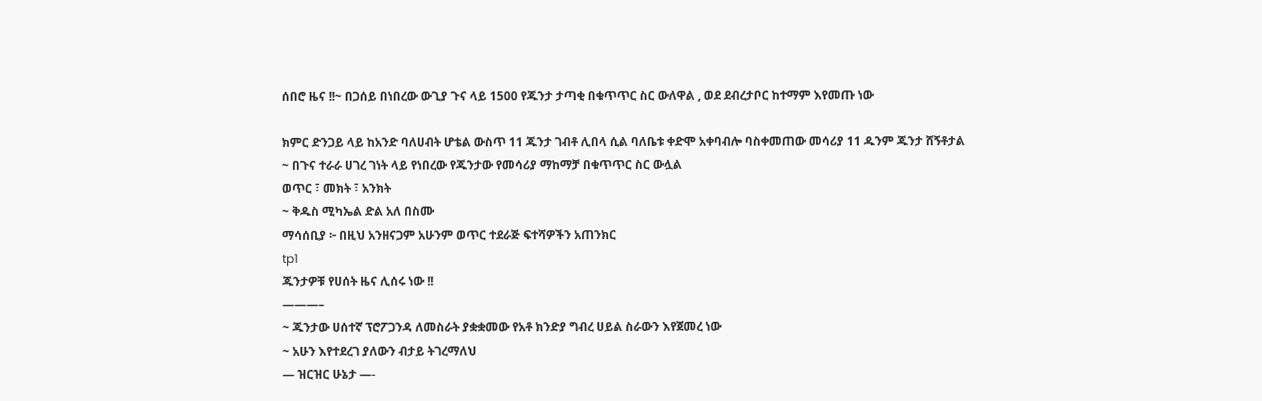ሰበሮ ዜና !!~ በጋሰይ በነበረው ውጊያ ጉና ላይ 1500 የጁንታ ታጣቂ በቁጥጥር ስር ውለዋል , ወደ ደብረታቦር ከተማም እየመጡ ነው

ክምር ድንጋይ ላይ ከአንድ ባለሀብት ሆቴል ውስጥ 11 ጁንታ ገብቶ ሊበላ ሲል ባለቤቱ ቀድሞ አቀባብሎ ባስቀመጠው መሳሪያ 11 ዱንም ጁንታ ሸኝቶታል
~ በጉና ተራራ ሀገረ ገነት ላይ የነበረው የጁንታው የመሳሪያ ማከማቻ በቁጥጥር ስር ውሏል
ወጥር ፣ መክት ፣ አንክት
~ ቅዱስ ሚካኤል ድል አለ በስሙ
ማሳሰቢያ ፦ በዚህ አንዘናጋም አሁንም ወጥር ተደራጅ ፍተሻዎችን አጠንክር
tp1
ጁንታዎቹ የሀሰት ዜና ሊሰሩ ነው !!
———–
~ ጁንታው ሀሰተኛ ፕሮፖጋንዳ ለመስራት ያቋቋመው የአቶ ክንድያ ግብረ ሀይል ስራውን እየጀመረ ነው
~ አሁን እየተደረገ ያለውን ብታይ ትገረማለህ
— ዝርዝር ሁኔታ —-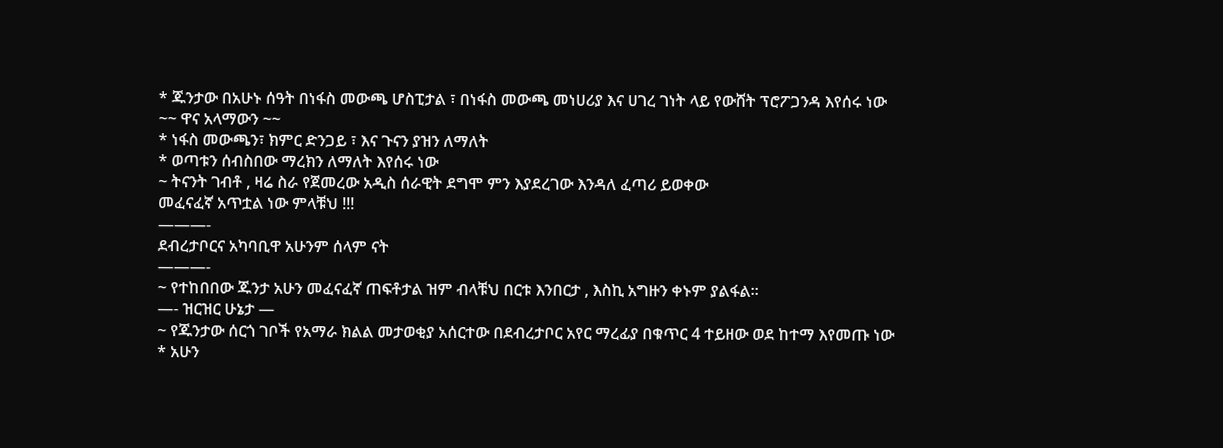* ጁንታው በአሁኑ ሰዓት በነፋስ መውጫ ሆስፒታል ፣ በነፋስ መውጫ መነሀሪያ እና ሀገረ ገነት ላይ የውሸት ፕሮፖጋንዳ እየሰሩ ነው
~~ ዋና አላማውን ~~
* ነፋስ መውጫን፣ ክምር ድንጋይ ፣ እና ጉናን ያዝን ለማለት
* ወጣቱን ሰብስበው ማረክን ለማለት እየሰሩ ነው
~ ትናንት ገብቶ , ዛሬ ስራ የጀመረው አዲስ ሰራዊት ደግሞ ምን እያደረገው እንዳለ ፈጣሪ ይወቀው
መፈናፈኛ አጥቷል ነው ምላቹህ !!!
———-
ደብረታቦርና አካባቢዋ አሁንም ሰላም ናት
———-
~ የተከበበው ጁንታ አሁን መፈናፈኛ ጠፍቶታል ዝም ብላቹህ በርቱ እንበርታ , እስኪ አግዙን ቀኑም ያልፋል።
—- ዝርዝር ሁኔታ —
~ የጁንታው ሰርጎ ገቦች የአማራ ክልል መታወቂያ አሰርተው በደብረታቦር አየር ማረፊያ በቁጥር 4 ተይዘው ወደ ከተማ እየመጡ ነው
* አሁን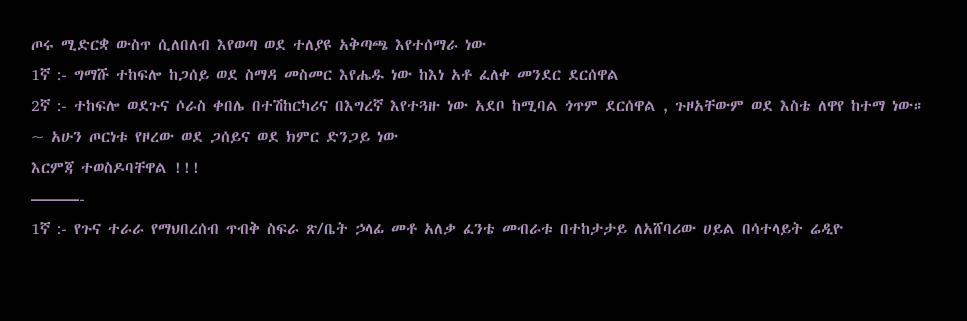ጦሩ ሚድርቋ ውስጥ ሲለበለብ እየወጣ ወደ ተለያዩ አቅጣጫ እየተሰማራ ነው
1ኛ :- ግማሹ ተከፍሎ ከጋሰይ ወደ ስማዳ መስመር እየሔዱ ነው ከእነ አቶ ፈለቀ መንደር ደርሰዋል
2ኛ :- ተከፍሎ ወደጉና ሶራስ ቀበሌ በተሽከርካሪና በእግረኛ እየተጓዙ ነው አደቦ ከሚባል ጎጥም ደርሰዋል , ጉዞአቸውም ወደ እስቴ ለዋየ ከተማ ነው።
~ አሁን ጦርነቱ የዞረው ወደ ጋሰይና ወደ ክምር ድንጋይ ነው
እርምጃ ተወስዶባቸዋል !!!
———-
1ኛ :- የጉና ተራራ የማህበረሰብ ጥብቅ ስፍራ ጽ/ቤት ኃላፊ መቶ አለቃ ፈንቴ መብራቱ በተከታታይ ለአሸባሪው ሀይል በሳተላይት ሬዲዮ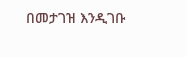በመታገዝ እንዲገቡ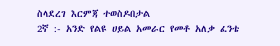ስላደረገ እርምጃ ተወስዶበታል
2ኛ :- አንድ የልዩ ሀይል አመራር የመቶ አለቃ ፈንቴ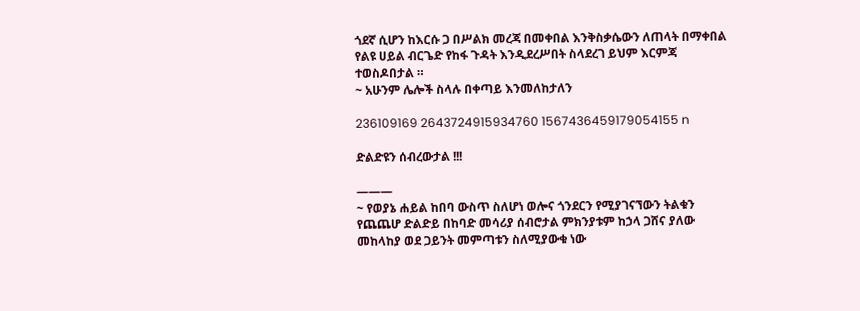ጎደኛ ሲሆን ከእርሱ ጋ በሥልክ መረጃ በመቀበል እንቅስቃሴውን ለጠላት በማቀበል የልዩ ሀይል ብርጌድ የከፋ ጉዳት እንዲደረሥበት ስላደረገ ይህም እርምጃ ተወስዶበታል ።
~ አሁንም ሌሎች ስላሉ በቀጣይ እንመለከታለን

236109169 2643724915934760 1567436459179054155 n

ድልድዩን ሰብረውታል !!!

———
~ የወያኔ ሐይል ከበባ ውስጥ ስለሆነ ወሎና ጎንደርን የሚያገናኘውን ትልቁን የጨጨሆ ድልድይ በከባድ መሳሪያ ሰብሮታል ምክንያቱም ከኃላ ጋሸና ያለው መከላከያ ወደ ጋይንት መምጣቱን ስለሚያውቁ ነው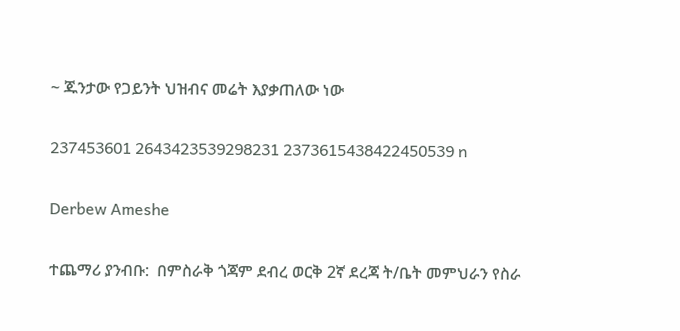~ ጁንታው የጋይንት ህዝብና መሬት እያቃጠለው ነው

237453601 2643423539298231 2373615438422450539 n

Derbew Ameshe

ተጨማሪ ያንብቡ:  በምስራቅ ጎጃም ደብረ ወርቅ 2ኛ ደረጃ ት/ቤት መምህራን የስራ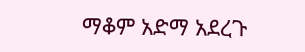ማቆም አድማ አደረጉ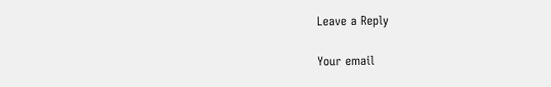Leave a Reply

Your email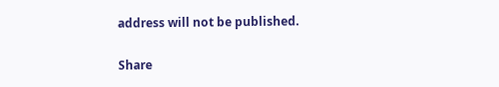address will not be published.

Share